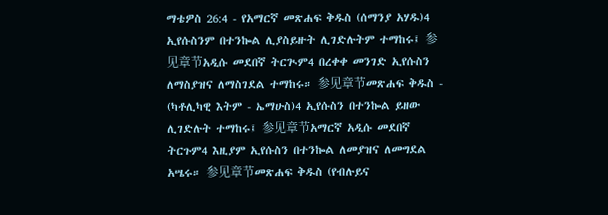ማቴዎስ 26:4 - የአማርኛ መጽሐፍ ቅዱስ (ሰማንያ አሃዱ)4 ኢየሱስንም በተንኰል ሊያስይዙት ሊገድሉትም ተማከሩ፤ 参见章节አዲሱ መደበኛ ትርጒም4 በረቀቀ መንገድ ኢየሱስን ለማስያዝና ለማስገደል ተማከሩ። 参见章节መጽሐፍ ቅዱስ - (ካቶሊካዊ እትም - ኤማሁስ)4 ኢየሱስን በተንኰል ይዘው ሊገድሉት ተማከሩ፤ 参见章节አማርኛ አዲሱ መደበኛ ትርጉም4 እዚያም ኢየሱስን በተንኰል ለመያዝና ለመግደል አሤሩ። 参见章节መጽሐፍ ቅዱስ (የብሉይና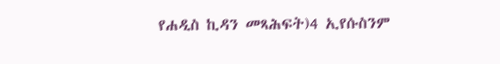የሐዲስ ኪዳን መጻሕፍት)4 ኢየሱስንም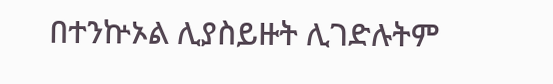በተንኵኦል ሊያስይዙት ሊገድሉትም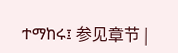ተማከሩ፤ 参见章节 |